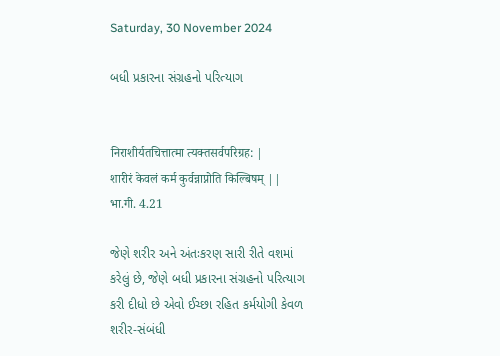Saturday, 30 November 2024

બધી પ્રકારના સંગ્રહનો પરિત્યાગ


निराशीर्यतचित्तात्मा त्यक्तसर्वपरिग्रह: |
शारीरं केवलं कर्म कुर्वन्नाप्नोति किल्बिषम् ||
भा.गी. 4.21

જેણે શરીર અને અંતઃકરણ સારી રીતે વશમાં
કરેલું છે, જેણે બધી પ્રકારના સંગ્રહનો પરિત્યાગ
કરી દીધો છે એવો ઈચ્છા રહિત કર્મયોગી કેવળ
શરીર-સંબંધી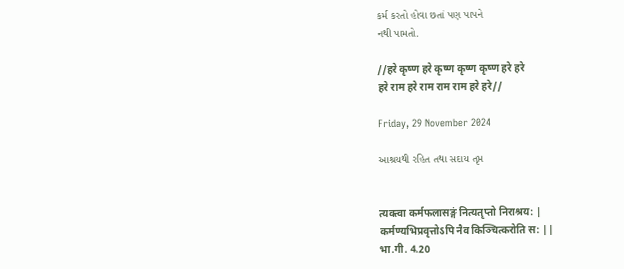કર્મ કરતો હોવા છતાં પણ પાપને
નથી પામતો.

//हरे कृष्ण हरे कृष्ण कृष्ण कृष्ण हरे हरे
हरे राम हरे राम राम राम हरे हरे//

Friday, 29 November 2024

આશ્રયથી રહિત તથા સદાય તૃપ્ત


त्यक्त्वा कर्मफलासङ्गं नित्यतृप्तो निराश्रय: |
कर्मण्यभिप्रवृत्तोऽपि नैव किञ्चित्करोति स: ||
भा.गी. 4.20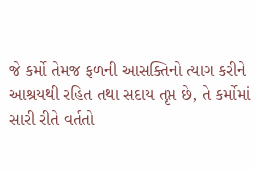જે કર્મો તેમજ ફળની આસક્તિનો ત્યાગ કરીને
આશ્રયથી રહિત તથા સદાય તૃપ્ત છે, તે કર્મોમાં
સારી રીતે વર્તતો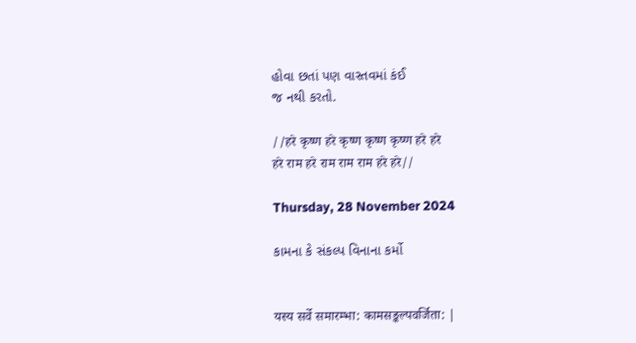હોવા છતાં પણ વાસ્તવમાં કંઈ
જ નથી કરતો.

//हरे कृष्ण हरे कृष्ण कृष्ण कृष्ण हरे हरे
हरे राम हरे राम राम राम हरे हरे//

Thursday, 28 November 2024

કામના કે સંકલ્પ વિનાના કર્મો


यस्य सर्वे समारम्भा: कामसङ्कल्पवर्जिता: |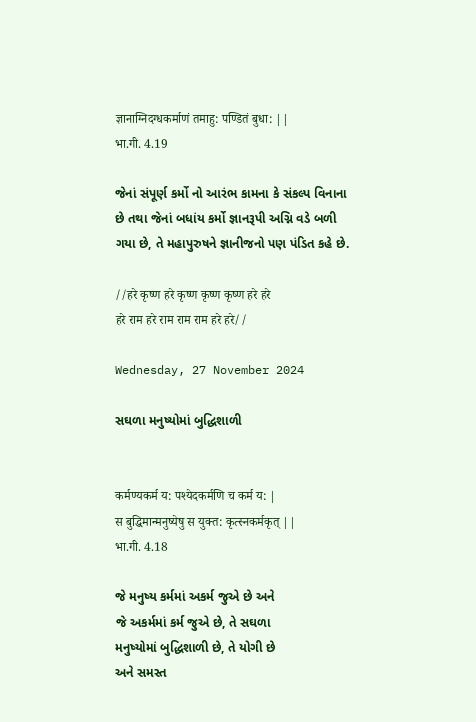ज्ञानाग्निदग्धकर्माणं तमाहु: पण्डितं बुधा: ||
भा.गी. 4.19

જેનાં સંપૂર્ણ કર્મો નો આરંભ કામના કે સંકલ્પ વિનાના
છે તથા જેનાં બધાંય કર્મો જ્ઞાનરૂપી અગ્નિ વડે બળી
ગયા છે, તે મહાપુરુષને જ્ઞાનીજનો પણ પંડિત કહે છે.

//हरे कृष्ण हरे कृष्ण कृष्ण कृष्ण हरे हरे
हरे राम हरे राम राम राम हरे हरे//

Wednesday, 27 November 2024

સઘળા મનુષ્યોમાં બુદ્ધિશાળી


कर्मण्यकर्म य: पश्येदकर्मणि च कर्म य: |
स बुद्धिमान्मनुष्येषु स युक्त: कृत्स्नकर्मकृत् ||
भा.गी. 4.18

જે મનુષ્ય કર્મમાં અકર્મ જુએ છે અને
જે અકર્મમાં કર્મ જુએ છે, તે સઘળા
મનુષ્યોમાં બુદ્ધિશાળી છે, તે યોગી છે
અને સમસ્ત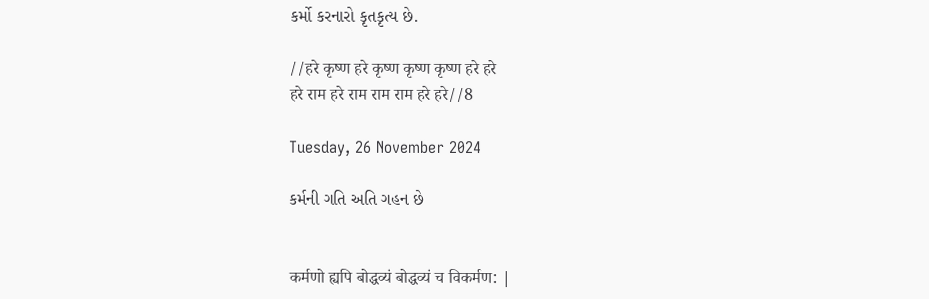કર્મો કરનારો કૃતકૃત્ય છે.

//हरे कृष्ण हरे कृष्ण कृष्ण कृष्ण हरे हरे
हरे राम हरे राम राम राम हरे हरे//8

Tuesday, 26 November 2024

કર્મની ગતિ અતિ ગહન છે


कर्मणो ह्यपि बोद्धव्यं बोद्धव्यं च विकर्मण: |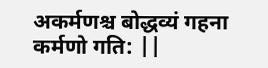अकर्मणश्च बोद्धव्यं गहना कर्मणो गति: ||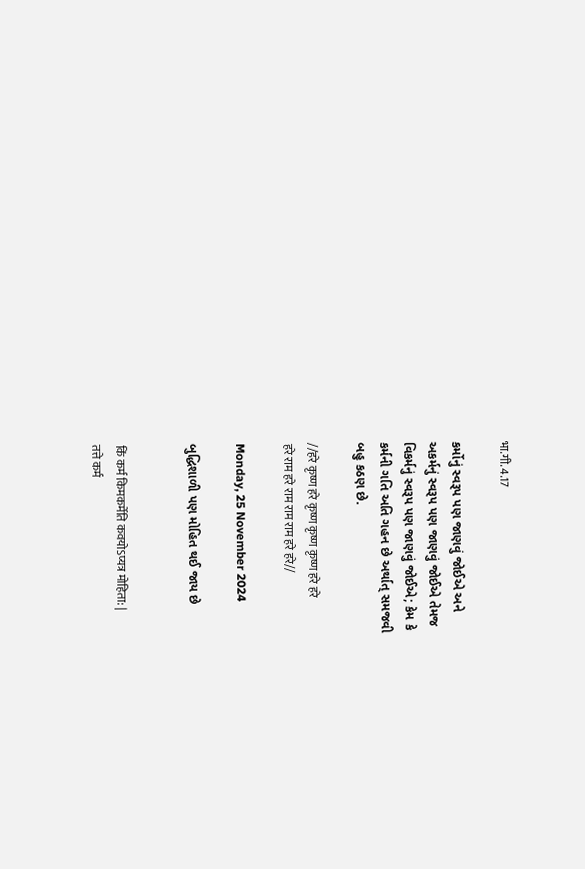भा.गी. 4.17

કર્મોનું સ્વરૂપ પણ જાણવું જોઈએ અને
અકર્મનું સ્વરૂપ પણ જાણવું જોઈએ તેમજ
વિકર્મનું સ્વરૂપ પણ જાણવું જોઈએ; કેમ કે
કર્મની ગતિ અતિ ગહન છે અર્થાત્ સમજવી
બહુ કઠણ છે.

//हरे कृष्ण हरे कृष्ण कृष्ण कृष्ण हरे हरे
हरे राम हरे राम राम राम हरे हरे//

Monday, 25 November 2024

બુદ્ધિશાળી પણ મોહિત થઈ જાય છે


किं कर्म किमकर्मेति कवयोऽप्यत्र मोहिता: |
तत्ते कर्म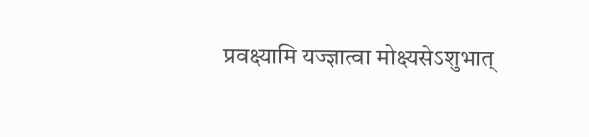प्रवक्ष्यामि यज्ज्ञात्वा मोक्ष्यसेऽशुभात्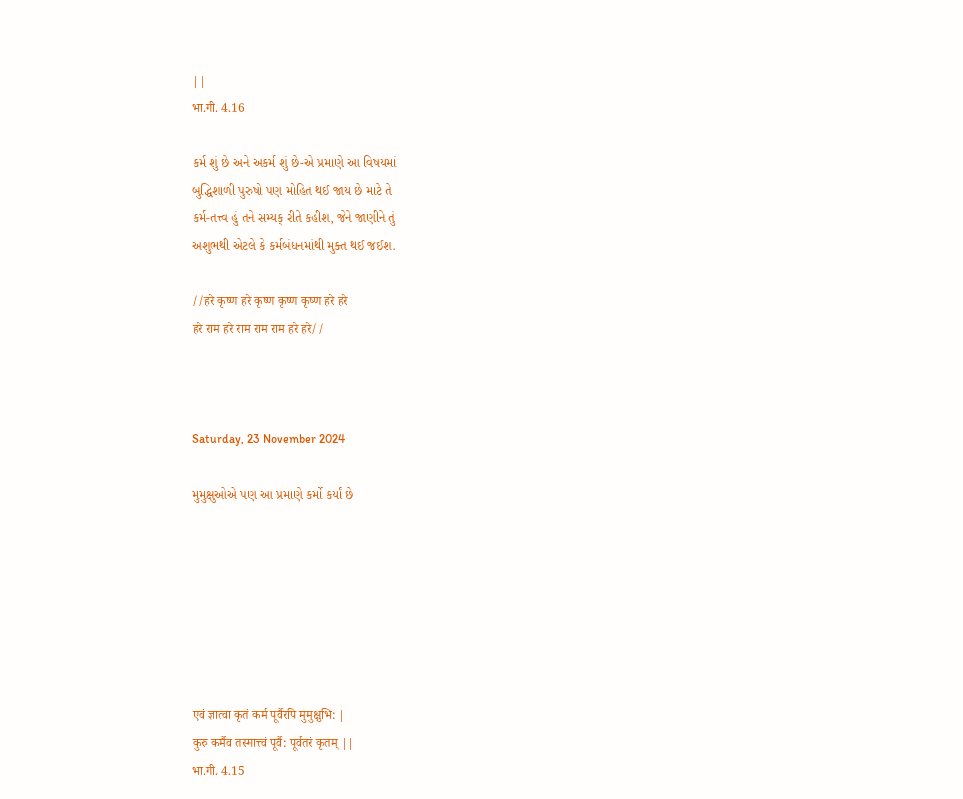||
भा.गी. 4.16

કર્મ શું છે અને અકર્મ શું છે-એ પ્રમાણે આ વિષયમાં
બુદ્ધિશાળી પુરુષો પણ મોહિત થઈ જાય છે માટે તે
કર્મ-તત્ત્વ હું તને સમ્યક્ રીતે કહીશ, જેને જાણીને તું
અશુભથી એટલે કે કર્મબંધનમાંથી મુક્ત થઈ જઈશ.

//हरे कृष्ण हरे कृष्ण कृष्ण कृष्ण हरे हरे
हरे राम हरे राम राम राम हरे हरे//



Saturday, 23 November 2024

મુમુક્ષુઓએ પણ આ પ્રમાણે કર્મો કર્યાં છે







एवं ज्ञात्वा कृतं कर्म पूर्वैरपि मुमुक्षुभि: |
कुरु कर्मैव तस्मात्त्वं पूर्वै: पूर्वतरं कृतम् ||
भा.गी. 4.15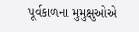પૂર્વકાળના મુમુક્ષુઓએ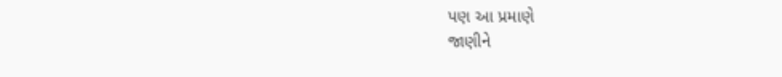પણ આ પ્રમાણે
જાણીને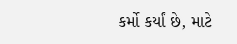કર્મો કર્યાં છે, માટે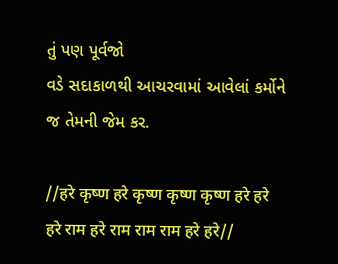તું પણ પૂર્વજો
વડે સદાકાળથી આચરવામાં આવેલાં કર્મોને
જ તેમની જેમ કર.

//हरे कृष्ण हरे कृष्ण कृष्ण कृष्ण हरे हरे
हरे राम हरे राम राम राम हरे हरे//